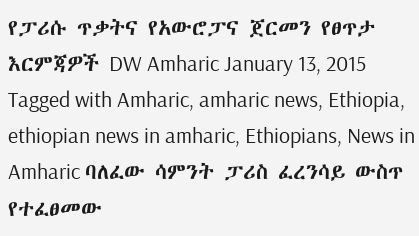የፓሪሱ ጥቃትና የአውሮፓና ጀርመን የፀጥታ እርምጃዎች DW Amharic January 13, 2015 Tagged with Amharic, amharic news, Ethiopia, ethiopian news in amharic, Ethiopians, News in Amharic ባለፈው ሳምንት ፓሪስ ፈረንሳይ ውስጥ የተፈፀመው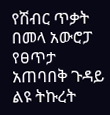የሽብር ጥቃት በመላ አውሮፓ የፀጥታ አጠባበቅ ጉዳይ ልዩ ትኩረት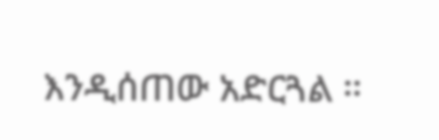እንዲሰጠው አድርጓል ።